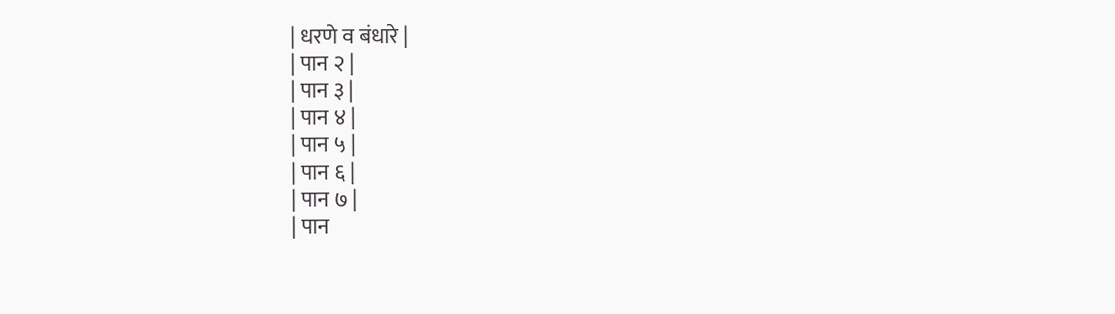| धरणे व बंधारे |
| पान २ |
| पान ३ |
| पान ४ |
| पान ५ |
| पान ६ |
| पान ७ |
| पान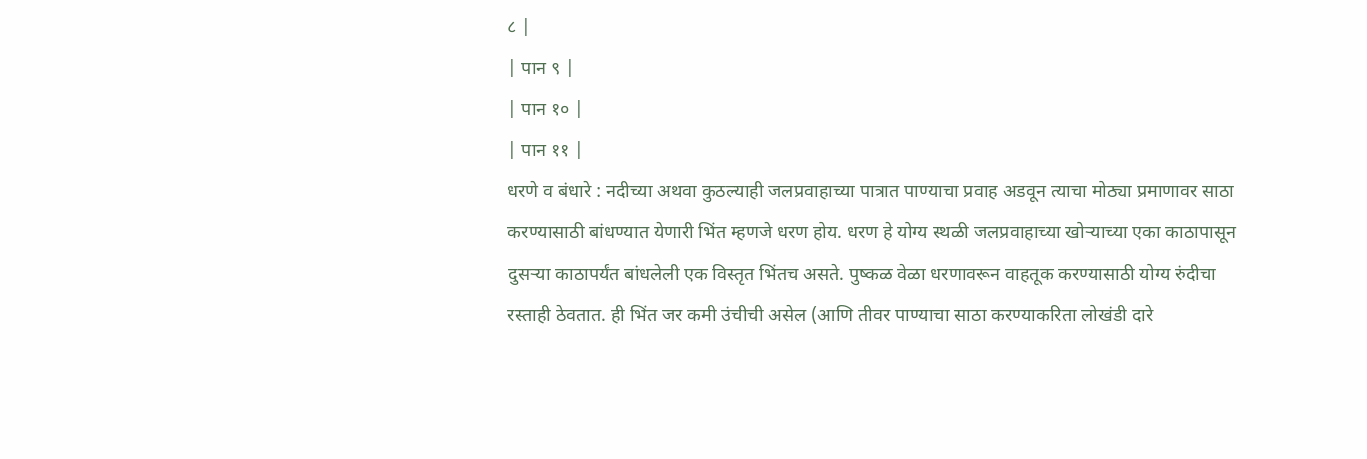८ |
| पान ९ |
| पान १० |
| पान ११ |
धरणे व बंधारे : नदीच्या अथवा कुठल्याही जलप्रवाहाच्या पात्रात पाण्याचा प्रवाह अडवून त्याचा मोठ्या प्रमाणावर साठा करण्यासाठी बांधण्यात येणारी भिंत म्हणजे धरण होय. धरण हे योग्य स्थळी जलप्रवाहाच्या खोऱ्याच्या एका काठापासून दुसऱ्या काठापर्यंत बांधलेली एक विस्तृत भिंतच असते. पुष्कळ वेळा धरणावरून वाहतूक करण्यासाठी योग्य रुंदीचा रस्ताही ठेवतात. ही भिंत जर कमी उंचीची असेल (आणि तीवर पाण्याचा साठा करण्याकरिता लोखंडी दारे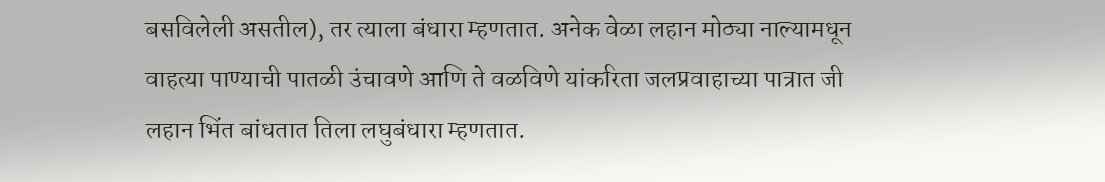बसविलेली असतील), तर त्याला बंधारा म्हणतात. अनेक वेळा लहान मोठ्या नाल्यामधून वाहत्या पाण्याची पातळी उंचावणे आणि ते वळविणे यांकरिता जलप्रवाहाच्या पात्रात जी लहान भिंत बांधतात तिला लघुबंधारा म्हणतात.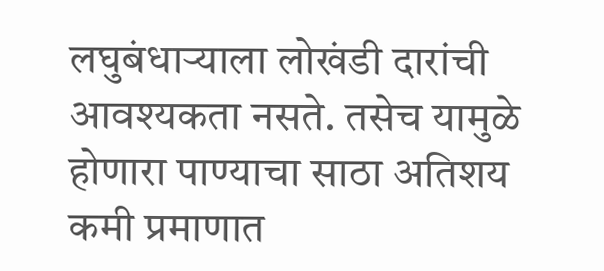लघुबंधाऱ्याला लोखंडी दारांची आवश्यकता नसते. तसेच यामुळे होणारा पाण्याचा साठा अतिशय कमी प्रमाणात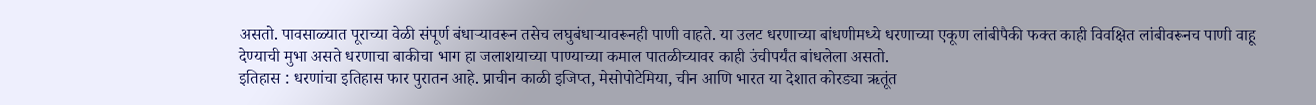असतो. पावसाळ्यात पूराच्या वेळी संपूर्ण बंधाऱ्यावरून तसेच लघुबंधाऱ्यावरूनही पाणी वाहते. या उलट धरणाच्या बांधणीमध्ये धरणाच्या एकूण लांबीपैकी फक्त काही विवक्षित लांबीवरूनच पाणी वाहू देण्याची मुभा असते धरणाचा बाकीचा भाग हा जलाशयाच्या पाण्याच्या कमाल पातळीच्यावर काही उंचीपर्यंत बांधलेला असतो.
इतिहास : धरणांचा इतिहास फार पुरातन आहे. प्राचीन काळी इजिप्त, मेसोपोटेमिया, चीन आणि भारत या देशात कोरड्या ऋतूंत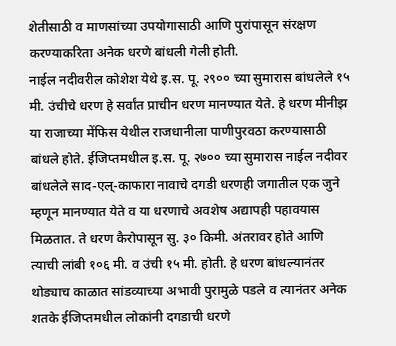शेतीसाठी व माणसांच्या उपयोगासाठी आणि पुरांपासून संरक्षण करण्याकरिता अनेक धरणे बांधली गेली होती.
नाईल नदीवरील कोशेश येथे इ.स. पू. २९०० च्या सुमारास बांधलेले १५ मी. उंचीचे धरण हे सर्वांत प्राचीन धरण मानण्यात येते. हे धरण मीनीझ या राजाच्या मेंफिस येथील राजधानीला पाणीपुरवठा करण्यासाठी बांधले होते. ईजिप्तमधील इ.स. पू. २७०० च्या सुमारास नाईल नदीवर बांधलेले साद-एल्-काफारा नावाचे दगडी धरणही जगातील एक जुने म्हणून मानण्यात येते व या धरणाचे अवशेष अद्यापही पहावयास मिळतात. ते धरण कैरोपासून सु. ३० किमी. अंतरावर होते आणि त्याची लांबी १०६ मी. व उंची १५ मी. होती. हे धरण बांधल्यानंतर थोड्याच काळात सांडव्याच्या अभावी पुरामुळे पडले व त्यानंतर अनेक शतके ईजिप्तमधील लोकांनी दगडाची धरणे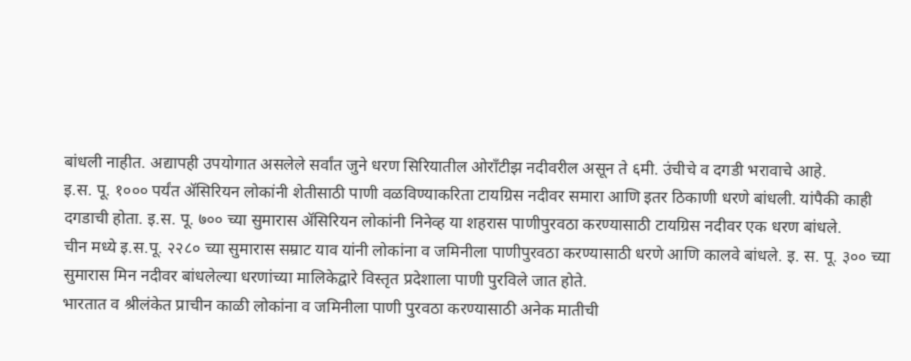बांधली नाहीत. अद्यापही उपयोगात असलेले सर्वांत जुने धरण सिरियातील ओराँटीझ नदीवरील असून ते ६मी. उंचीचे व दगडी भरावाचे आहे.
इ.स. पू. १००० पर्यंत ॲसिरियन लोकांनी शेतीसाठी पाणी वळविण्याकरिता टायग्रिस नदीवर समारा आणि इतर ठिकाणी धरणे बांधली. यांपैकी काही दगडाची होता. इ.स. पू. ७०० च्या सुमारास ॲसिरियन लोकांनी निनेव्ह या शहरास पाणीपुरवठा करण्यासाठी टायग्रिस नदीवर एक धरण बांधले.
चीन मध्ये इ.स.पू. २२८० च्या सुमारास सम्राट याव यांनी लोकांना व जमिनीला पाणीपुरवठा करण्यासाठी धरणे आणि कालवे बांधले. इ. स. पू. ३०० च्या सुमारास मिन नदीवर बांधलेल्या धरणांच्या मालिकेद्वारे विस्तृत प्रदेशाला पाणी पुरविले जात होते.
भारतात व श्रीलंकेत प्राचीन काळी लोकांना व जमिनीला पाणी पुरवठा करण्यासाठी अनेक मातीची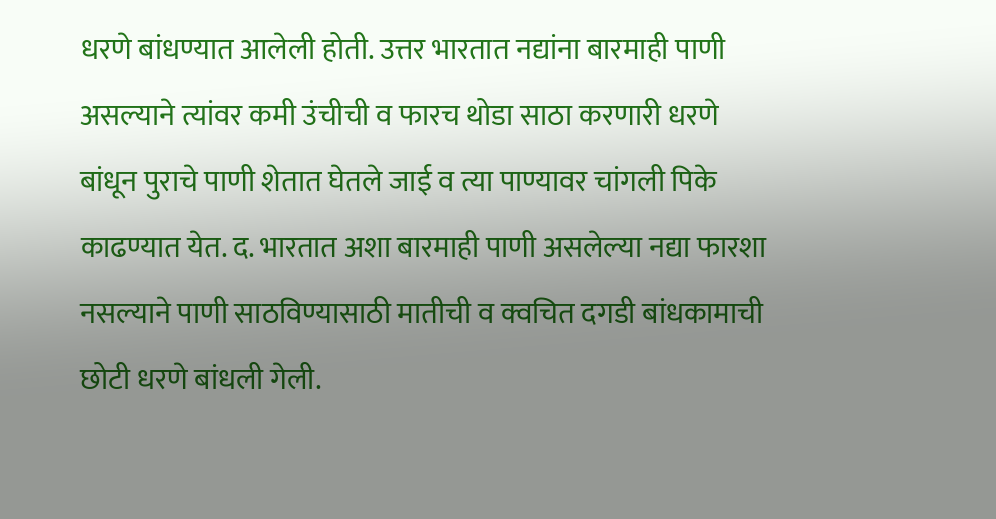धरणे बांधण्यात आलेली होती. उत्तर भारतात नद्यांना बारमाही पाणी असल्याने त्यांवर कमी उंचीची व फारच थोडा साठा करणारी धरणे बांधून पुराचे पाणी शेतात घेतले जाई व त्या पाण्यावर चांगली पिके काढण्यात येत. द. भारतात अशा बारमाही पाणी असलेल्या नद्या फारशा नसल्याने पाणी साठविण्यासाठी मातीची व क्वचित दगडी बांधकामाची छोटी धरणे बांधली गेली.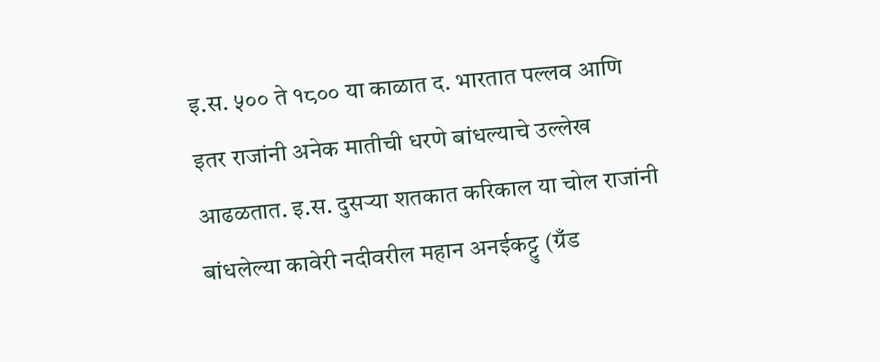इ.स. ५०० ते १८०० या काळात द. भारतात पल्लव आणि इतर राजांनी अनेक मातीची धरणे बांधल्याचे उल्लेख आढळतात. इ.स. दुसऱ्या शतकात करिकाल या चोल राजांनी बांधलेल्या कावेरी नदीवरील महान अनईकट्टु (ग्रँड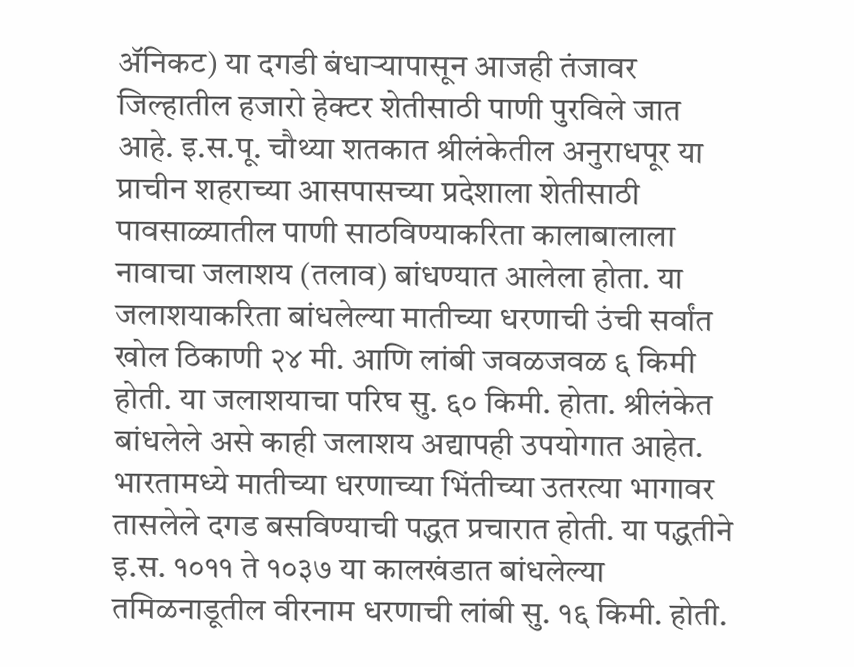ॲनिकट) या दगडी बंधाऱ्यापासून आजही तंजावर जिल्हातील हजारो हेक्टर शेतीसाठी पाणी पुरविले जात आहे. इ.स.पू. चौथ्या शतकात श्रीलंकेतील अनुराधपूर या प्राचीन शहराच्या आसपासच्या प्रदेशाला शेतीसाठी पावसाळ्यातील पाणी साठविण्याकरिता कालाबालाला नावाचा जलाशय (तलाव) बांधण्यात आलेला होता. या जलाशयाकरिता बांधलेल्या मातीच्या धरणाची उंची सर्वांत खोल ठिकाणी २४ मी. आणि लांबी जवळजवळ ६ किमी होती. या जलाशयाचा परिघ सु. ६० किमी. होता. श्रीलंकेत बांधलेले असे काही जलाशय अद्यापही उपयोगात आहेत. भारतामध्ये मातीच्या धरणाच्या भिंतीच्या उतरत्या भागावर तासलेले दगड बसविण्याची पद्धत प्रचारात होती. या पद्धतीने इ.स. १०११ ते १०३७ या कालखंडात बांधलेल्या तमिळनाडूतील वीरनाम धरणाची लांबी सु. १६ किमी. होती.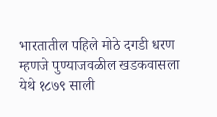भारतातील पहिले मोठे दगडी धरण म्हणजे पुण्याजवळील खडकवासला येथे १८७९ साली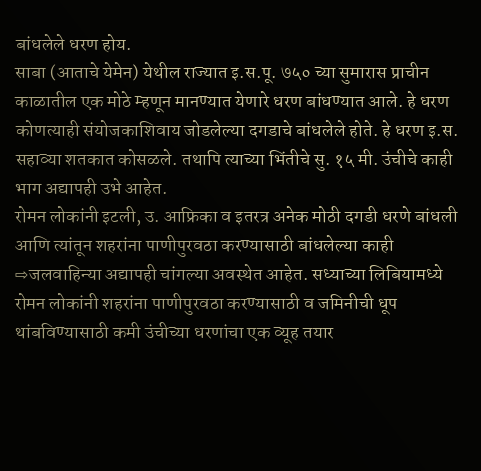बांधलेले धरण होय.
साबा (आताचे येमेन) येथील राज्यात इ.स.पू. ७५० च्या सुमारास प्राचीन काळातील एक मोठे म्हणून मानण्यात येणारे धरण बांधण्यात आले. हे धरण कोणत्याही संयोजकाशिवाय जोडलेल्या दगडाचे बांधलेले होते. हे धरण इ.स. सहाव्या शतकात कोसळले. तथापि त्याच्या भिंतीचे सु. १५ मी. उंचीचे काही भाग अद्यापही उभे आहेत.
रोमन लोकांनी इटली, उ. आफ्रिका व इतरत्र अनेक मोठी दगडी धरणे बांधली आणि त्यांतून शहरांना पाणीपुरवठा करण्यासाठी बांधलेल्या काही ⇨जलवाहिन्या अद्यापही चांगल्या अवस्थेत आहेत. सध्याच्या लिबियामध्ये रोमन लोकांनी शहरांना पाणीपुरवठा करण्यासाठी व जमिनीची धूप थांबविण्यासाठी कमी उंचीच्या धरणांचा एक व्यूह तयार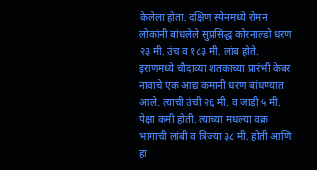केलेला होता. दक्षिण स्पेनमध्ये रोमन लोकांनी बांधलेले सुप्रसिद्ध कोरनाल्डो धरण २३ मी. उंच व १८३ मी. लांब होते.
इराणमध्ये चौदाव्या शतकाच्या प्रारंभी केबर नावाचे एक आद्य कमानी धरण बांधण्यात आले. त्याची उंची २६ मी. व जाडी ५ मी. पेक्षा कमी होती. त्याच्या मधल्या वक्र भागाची लांबी व त्रिज्या ३८ मी. होती आणि हा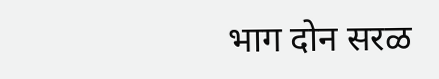भाग दोन सरळ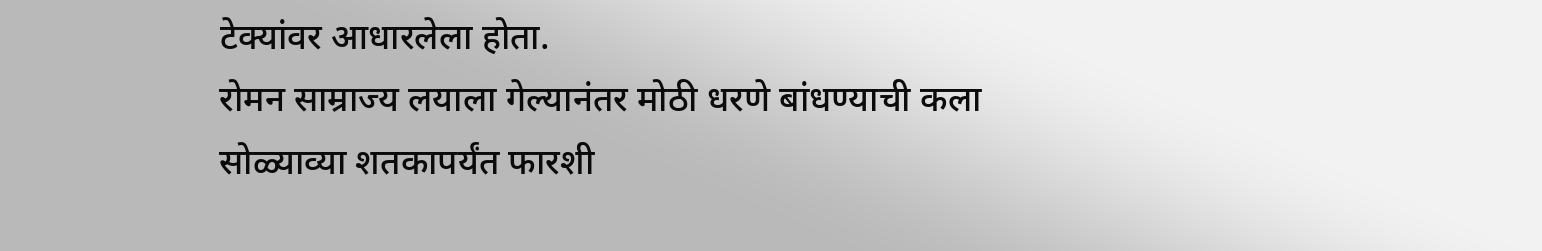टेक्यांवर आधारलेला होता.
रोमन साम्राज्य लयाला गेल्यानंतर मोठी धरणे बांधण्याची कला सोळ्याव्या शतकापर्यंत फारशी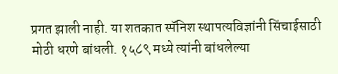प्रगत झाली नाही. या शतकात स्पॅनिश स्थापत्यविज्ञांनी सिंचाईसाठी मोठी धरणे बांधली. १५८९ मध्ये त्यांनी बांधलेल्या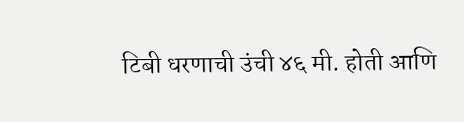टिबी धरणाची उंची ४६ मी. होती आणि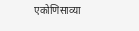एकोणिसाव्या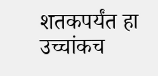शतकपर्यंत हा उच्चांकच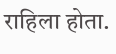राहिला होता.